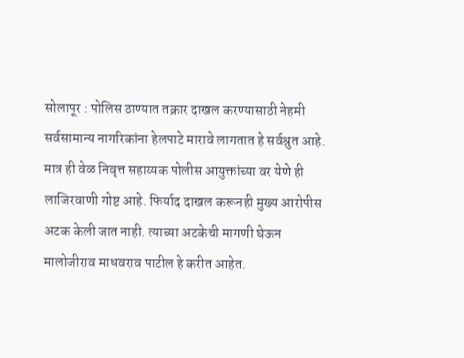सोलापूर : पोलिस ठाण्यात तक्रार दाखल करण्यासाठी नेहमी सर्वसामान्य नागरिकांना हेलपाटे मारावे लागतात हे सर्वश्रुत आहे. मात्र ही वेळ निवृत्त सहाय्यक पोलीस आयुक्तांच्या वर येणे ही लाजिरवाणी गोष्ट आहे. फिर्याद दाखल करूनही मुख्य आरोपीस अटक केली जात नाही. त्याच्या अटकेची मागणी घेऊन मालोजीराव माधवराव पाटील हे करीत आहेत.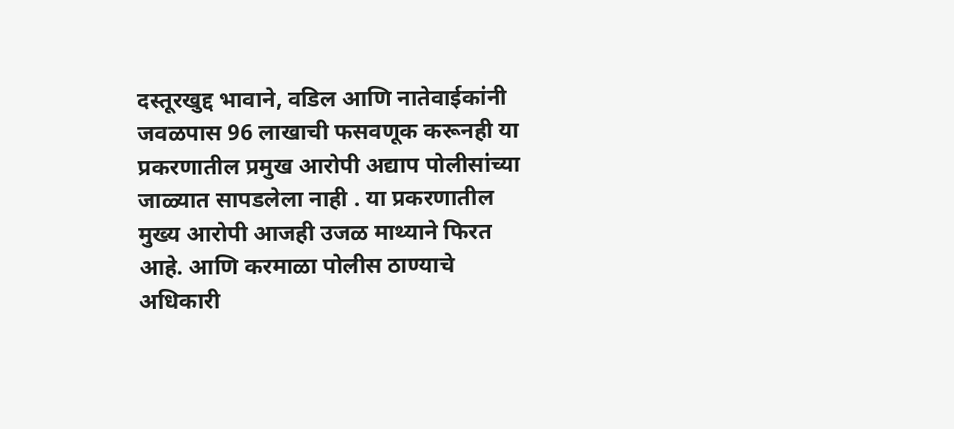दस्तूरखुद्द भावाने, वडिल आणि नातेवाईकांनी जवळपास 96 लाखाची फसवणूक करूनही या प्रकरणातील प्रमुख आरोपी अद्याप पोलीसांच्या जाळ्यात सापडलेला नाही . या प्रकरणातील मुख्य आरोपी आजही उजळ माथ्याने फिरत आहे. आणि करमाळा पोलीस ठाण्याचे अधिकारी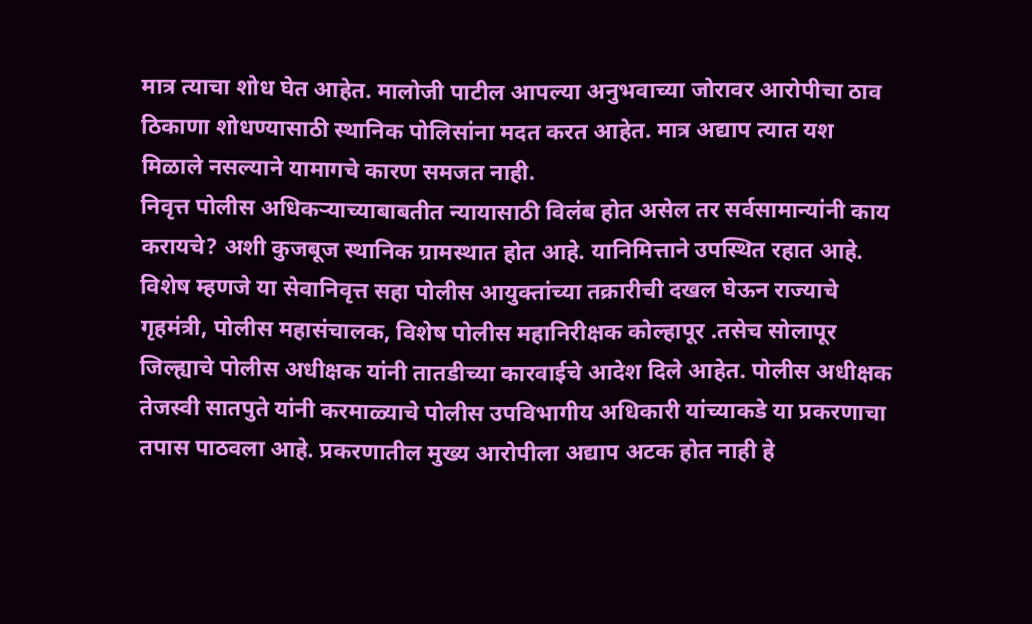मात्र त्याचा शोध घेत आहेत. मालोजी पाटील आपल्या अनुभवाच्या जोरावर आरोपीचा ठाव ठिकाणा शोधण्यासाठी स्थानिक पोलिसांना मदत करत आहेत. मात्र अद्याप त्यात यश मिळाले नसल्याने यामागचे कारण समजत नाही.
निवृत्त पोलीस अधिकऱ्याच्याबाबतीत न्यायासाठी विलंब होत असेल तर सर्वसामान्यांनी काय करायचे? अशी कुजबूज स्थानिक ग्रामस्थात होत आहे. यानिमित्ताने उपस्थित रहात आहे. विशेष म्हणजे या सेवानिवृत्त सहा पोलीस आयुक्तांच्या तक्रारीची दखल घेऊन राज्याचे गृहमंत्री, पोलीस महासंचालक, विशेष पोलीस महानिरीक्षक कोल्हापूर .तसेच सोलापूर जिल्ह्याचे पोलीस अधीक्षक यांनी तातडीच्या कारवाईचे आदेश दिले आहेत. पोलीस अधीक्षक तेजस्वी सातपुते यांनी करमाळ्याचे पोलीस उपविभागीय अधिकारी यांच्याकडे या प्रकरणाचा तपास पाठवला आहे. प्रकरणातील मुख्य आरोपीला अद्याप अटक होत नाही हे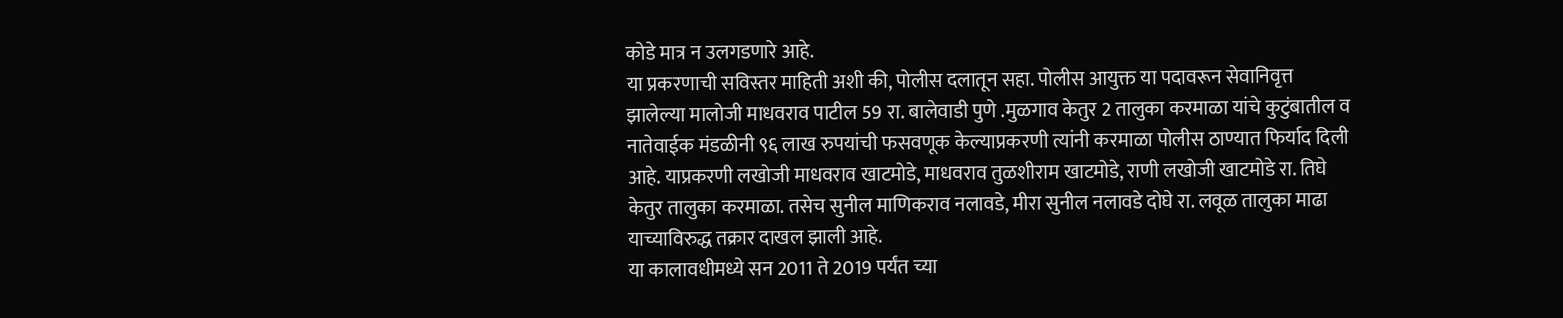कोडे मात्र न उलगडणारे आहे.
या प्रकरणाची सविस्तर माहिती अशी की, पोलीस दलातून सहा. पोलीस आयुक्त या पदावरून सेवानिवृत्त झालेल्या मालोजी माधवराव पाटील 59 रा. बालेवाडी पुणे .मुळगाव केतुर 2 तालुका करमाळा यांचे कुटुंबातील व नातेवाईक मंडळीनी ९६ लाख रुपयांची फसवणूक केल्याप्रकरणी त्यांनी करमाळा पोलीस ठाण्यात फिर्याद दिली आहे. याप्रकरणी लखोजी माधवराव खाटमोडे, माधवराव तुळशीराम खाटमोडे, राणी लखोजी खाटमोडे रा. तिघे केतुर तालुका करमाळा. तसेच सुनील माणिकराव नलावडे, मीरा सुनील नलावडे दोघे रा. लवूळ तालुका माढा याच्याविरुद्ध तक्रार दाखल झाली आहे.
या कालावधीमध्ये सन 2011 ते 2019 पर्यंत च्या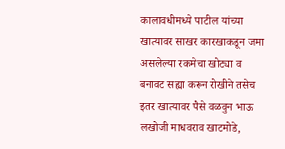कालावधीमध्ये पाटील यांच्या खात्यावर साखर कारखाकडून जमा असलेल्या रकमेचा खोट्या व बनावट सह्या करून रोखीने तसेच इतर खात्यावर पैसे वळवुन भाऊ लखोजी माधवराव खाटमोडे,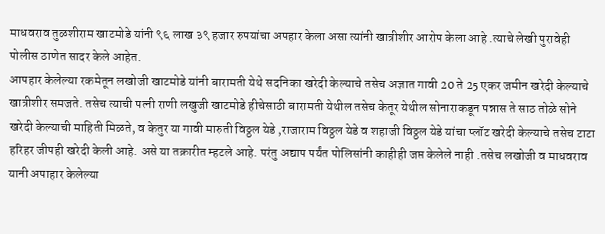माधवराव तुळशीराम खाटमोडे यांनी ९६ लाख ३९ हजार रुपयांचा अपहार केला असा त्यांनी खात्रीशीर आरोप केला आहे .त्याचे लेखी पुरावेही पोलीस ठाणेत सादर केले आहेत.
आपहार केलेल्या रकमेतून लखोजी खाटमोडे यांनी बारामती येथे सदनिका खरेदी केल्याचे तसेच अज्ञात गावी 20 ते 25 एकर जमीन खरेदी केल्याचे खात्रीशीर समजते. तसेच त्याची पत्नी राणी लखुजी खाटमोडे हीचेसाठी बारामती येथील तसेच केतूर येथील सोनाराकडून पन्नास ते साठ तोळे सोने खरेदी केल्याची माहिती मिळते, व केतुर या गावी मारुती विठ्ठल येडे ,राजाराम विठ्ठल येडे व शहाजी विठ्ठल येडे यांचा प्लॉट खरेदी केल्याचे तसेच टाटा हरिहर जीपही खरेदी केली आहे. असे या तक्रारीत म्हटले आहे. परंतु अद्याप पर्यंत पोलिसांनी काहीही जप्त केलेले नाही .तसेच लखोजी व माधवराव यानी अपाहार केलेल्या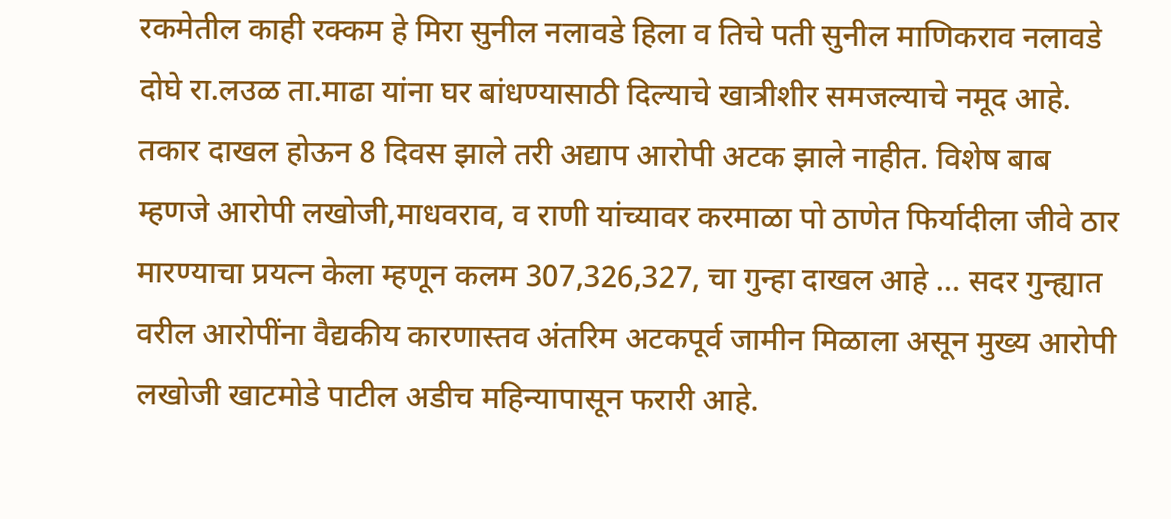रकमेतील काही रक्कम हे मिरा सुनील नलावडे हिला व तिचे पती सुनील माणिकराव नलावडे दोघे रा.लउळ ता.माढा यांना घर बांधण्यासाठी दिल्याचे खात्रीशीर समजल्याचे नमूद आहे.
तकार दाखल होऊन 8 दिवस झाले तरी अद्याप आरोपी अटक झाले नाहीत. विशेष बाब म्हणजे आरोपी लखोजी,माधवराव, व राणी यांच्यावर करमाळा पो ठाणेत फिर्यादीला जीवे ठार मारण्याचा प्रयत्न केला म्हणून कलम 307,326,327, चा गुन्हा दाखल आहे … सदर गुन्ह्यात वरील आरोपींना वैद्यकीय कारणास्तव अंतरिम अटकपूर्व जामीन मिळाला असून मुख्य आरोपी लखोजी खाटमोडे पाटील अडीच महिन्यापासून फरारी आहे.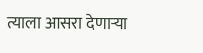त्याला आसरा देणाऱ्या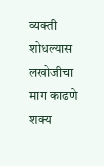व्यक्ती शोधल्यास लखोजीचा माग काढणे शक्य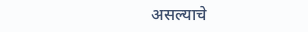असल्याचे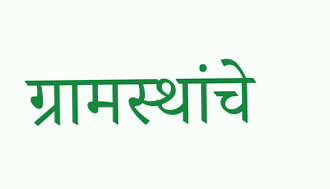ग्रामस्थांचे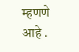म्हणणे आहे .